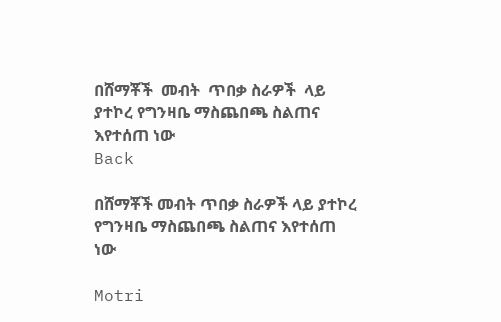በሸማቾች  መብት  ጥበቃ ስራዎች  ላይ ያተኮረ የግንዛቤ ማስጨበጫ ስልጠና  እየተሰጠ ነው
Back

በሸማቾች መብት ጥበቃ ስራዎች ላይ ያተኮረ የግንዛቤ ማስጨበጫ ስልጠና እየተሰጠ ነው

Motri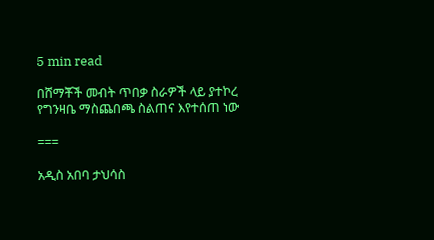5 min read

በሸማቾች መብት ጥበቃ ስራዎች ላይ ያተኮረ የግንዛቤ ማስጨበጫ ስልጠና እየተሰጠ ነው

===

አዲስ አበባ ታህሳስ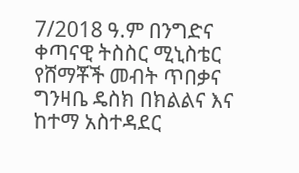7/2018 ዓ.ም በንግድና ቀጣናዊ ትስስር ሚኒስቴር የሸማቾች መብት ጥበቃና ግንዛቤ ዴስክ በክልልና እና ከተማ አስተዳደር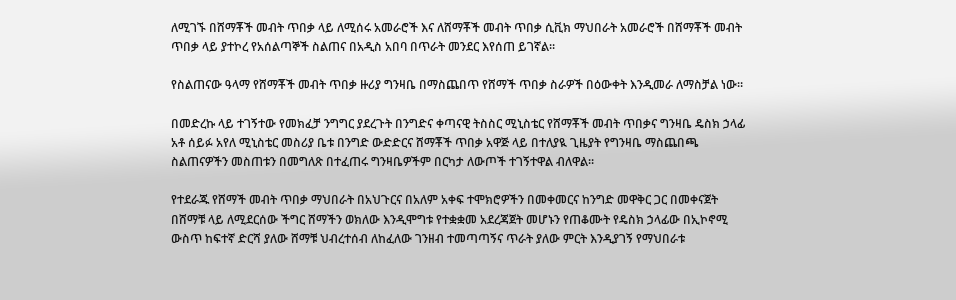ለሚገኙ በሸማቾች መብት ጥበቃ ላይ ለሚሰሩ አመራሮች እና ለሸማቾች መብት ጥበቃ ሲቪክ ማህበራት አመራሮች በሸማቾች መብት ጥበቃ ላይ ያተኮረ የአሰልጣኞች ስልጠና በአዲስ አበባ በጥራት መንደር እየሰጠ ይገኛል።

የስልጠናው ዓላማ የሸማቾች መብት ጥበቃ ዙሪያ ግንዛቤ በማስጨበጥ የሸማች ጥበቃ ስራዎች በዕውቀት እንዲመራ ለማስቻል ነው።

በመድረኩ ላይ ተገኝተው የመክፈቻ ንግግር ያደረጉት በንግድና ቀጣናዊ ትስስር ሚኒስቴር የሸማቾች መብት ጥበቃና ግንዛቤ ዴስክ ኃላፊ አቶ ሰይፉ አየለ ሚኒስቴር መስሪያ ቤቱ በንግድ ውድድርና ሸማቾች ጥበቃ አዋጅ ላይ በተለያዪ ጊዜያት የግንዛቤ ማስጨበጫ ስልጠናዎችን መስጠቱን በመግለጽ በተፈጠሩ ግንዛቤዎችም በርካታ ለውጦች ተገኝተዋል ብለዋል።

የተደራጁ የሸማች መብት ጥበቃ ማህበራት በአህጉርና በአለም አቀፍ ተሞክሮዎችን በመቀመርና ከንግድ መዋቅር ጋር በመቀናጀት በሸማቹ ላይ ለሚደርሰው ችግር ሸማችን ወክለው እንዲሞግቱ የተቋቋመ አደረጃጀት መሆኑን የጠቆሙት የዴስክ ኃላፊው በኢኮኖሚ ውስጥ ከፍተኛ ድርሻ ያለው ሸማቹ ህብረተሰብ ለከፈለው ገንዘብ ተመጣጣኝና ጥራት ያለው ምርት እንዲያገኝ የማህበራቱ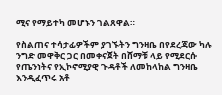ሚና የማይተካ መሆኑን ገልጸዋል።

የስልጠና ተሳታፊዎችም ያገኙትን ግንዛቤ በየደረጃው ካሉ ንግድ መዋቅር ጋር በመቀናጀት በሸማቹ ላይ የሚደርሱ የጤንነትና የኢኮኖሚያዊ ጉዳቶች ለመከላከል ግንዛቤ እንዲፈጥሩ አቶ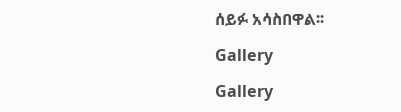ሰይፉ አሳስበዋል፡፡

Gallery

Gallery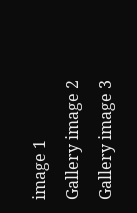image 1
Gallery image 2
Gallery image 3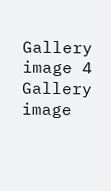Gallery image 4
Gallery image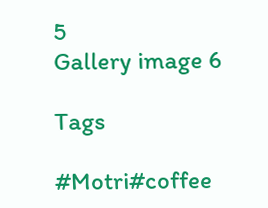5
Gallery image 6

Tags

#Motri#coffee